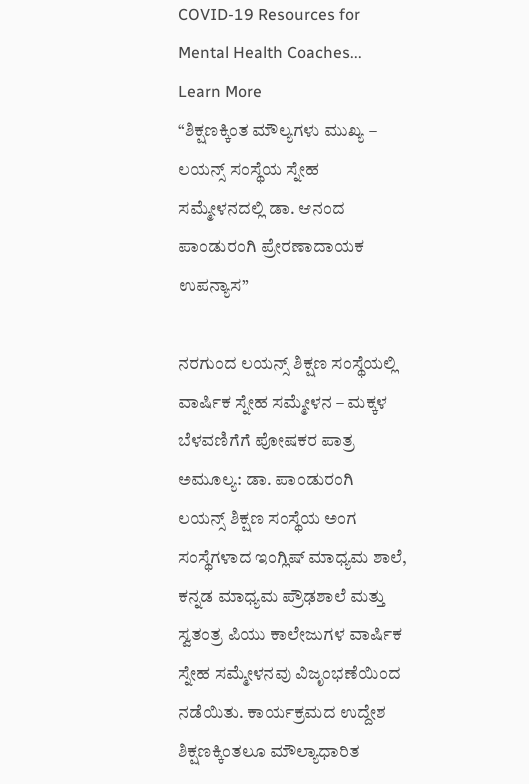COVID-19 Resources for Mental Health Coaches... Learn More
“ಶಿಕ್ಷಣಕ್ಕಿಂತ ಮೌಲ್ಯಗಳು ಮುಖ್ಯ – ಲಯನ್ಸ್ ಸಂಸ್ಥೆಯ ಸ್ನೇಹ ಸಮ್ಮೇಳನದಲ್ಲಿ ಡಾ. ಆನಂದ ಪಾಂಡುರಂಗಿ ಪ್ರೇರಣಾದಾಯಕ ಉಪನ್ಯಾಸ”

ನರಗುಂದ ಲಯನ್ಸ್ ಶಿಕ್ಷಣ ಸಂಸ್ಥೆಯಲ್ಲಿ ವಾರ್ಷಿಕ ಸ್ನೇಹ ಸಮ್ಮೇಳನ – ಮಕ್ಕಳ ಬೆಳವಣಿಗೆಗೆ ಪೋಷಕರ ಪಾತ್ರ ಅಮೂಲ್ಯ: ಡಾ. ಪಾಂಡುರಂಗಿ
ಲಯನ್ಸ್ ಶಿಕ್ಷಣ ಸಂಸ್ಥೆಯ ಅಂಗ ಸಂಸ್ಥೆಗಳಾದ ಇಂಗ್ಲಿಷ್ ಮಾಧ್ಯಮ ಶಾಲೆ, ಕನ್ನಡ ಮಾಧ್ಯಮ ಪ್ರೌಢಶಾಲೆ ಮತ್ತು ಸ್ವತಂತ್ರ ಪಿಯು ಕಾಲೇಜುಗಳ ವಾರ್ಷಿಕ ಸ್ನೇಹ ಸಮ್ಮೇಳನವು ವಿಜೃಂಭಣೆಯಿಂದ ನಡೆಯಿತು. ಕಾರ್ಯಕ್ರಮದ ಉದ್ದೇಶ ಶಿಕ್ಷಣಕ್ಕಿಂತಲೂ ಮೌಲ್ಯಾಧಾರಿತ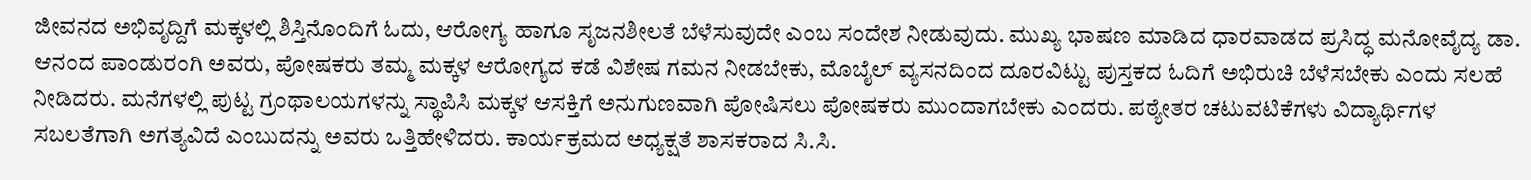ಜೀವನದ ಅಭಿವೃದ್ದಿಗೆ ಮಕ್ಕಳಲ್ಲಿ ಶಿಸ್ತಿನೊಂದಿಗೆ ಓದು, ಆರೋಗ್ಯ ಹಾಗೂ ಸೃಜನಶೀಲತೆ ಬೆಳೆಸುವುದೇ ಎಂಬ ಸಂದೇಶ ನೀಡುವುದು. ಮುಖ್ಯ ಭಾಷಣ ಮಾಡಿದ ಧಾರವಾಡದ ಪ್ರಸಿದ್ಧ ಮನೋವೈದ್ಯ ಡಾ. ಆನಂದ ಪಾಂಡುರಂಗಿ ಅವರು, ಪೋಷಕರು ತಮ್ಮ ಮಕ್ಕಳ ಆರೋಗ್ಯದ ಕಡೆ ವಿಶೇಷ ಗಮನ ನೀಡಬೇಕು, ಮೊಬೈಲ್ ವ್ಯಸನದಿಂದ ದೂರವಿಟ್ಟು ಪುಸ್ತಕದ ಓದಿಗೆ ಅಭಿರುಚಿ ಬೆಳೆಸಬೇಕು ಎಂದು ಸಲಹೆ ನೀಡಿದರು. ಮನೆಗಳಲ್ಲಿ ಪುಟ್ಟ ಗ್ರಂಥಾಲಯಗಳನ್ನು ಸ್ಥಾಪಿಸಿ ಮಕ್ಕಳ ಆಸಕ್ತಿಗೆ ಅನುಗುಣವಾಗಿ ಪೋಷಿಸಲು ಪೋಷಕರು ಮುಂದಾಗಬೇಕು ಎಂದರು. ಪಠ್ಯೇತರ ಚಟುವಟಿಕೆಗಳು ವಿದ್ಯಾರ್ಥಿಗಳ ಸಬಲತೆಗಾಗಿ ಅಗತ್ಯವಿದೆ ಎಂಬುದನ್ನು ಅವರು ಒತ್ತಿಹೇಳಿದರು. ಕಾರ್ಯಕ್ರಮದ ಅಧ್ಯಕ್ಷತೆ ಶಾಸಕರಾದ ಸಿ.ಸಿ.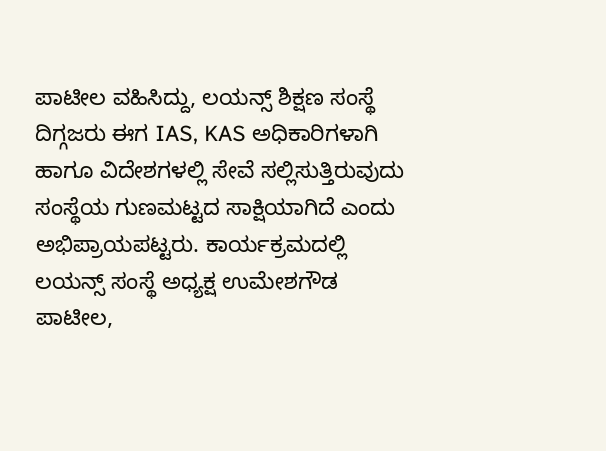ಪಾಟೀಲ ವಹಿಸಿದ್ದು, ಲಯನ್ಸ್ ಶಿಕ್ಷಣ ಸಂಸ್ಥೆ ದಿಗ್ಗಜರು ಈಗ IAS, KAS ಅಧಿಕಾರಿಗಳಾಗಿ ಹಾಗೂ ವಿದೇಶಗಳಲ್ಲಿ ಸೇವೆ ಸಲ್ಲಿಸುತ್ತಿರುವುದು ಸಂಸ್ಥೆಯ ಗುಣಮಟ್ಟದ ಸಾಕ್ಷಿಯಾಗಿದೆ ಎಂದು ಅಭಿಪ್ರಾಯಪಟ್ಟರು. ಕಾರ್ಯಕ್ರಮದಲ್ಲಿ ಲಯನ್ಸ್ ಸಂಸ್ಥೆ ಅಧ್ಯಕ್ಷ ಉಮೇಶಗೌಡ ಪಾಟೀಲ,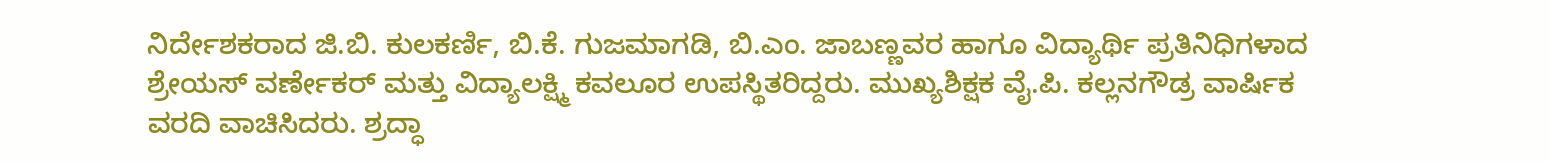ನಿರ್ದೇಶಕರಾದ ಜಿ.ಬಿ. ಕುಲಕರ್ಣಿ, ಬಿ.ಕೆ. ಗುಜಮಾಗಡಿ, ಬಿ.ಎಂ. ಜಾಬಣ್ಣವರ ಹಾಗೂ ವಿದ್ಯಾರ್ಥಿ ಪ್ರತಿನಿಧಿಗಳಾದ ಶ್ರೇಯಸ್ ವರ್ಣೇಕರ್ ಮತ್ತು ವಿದ್ಯಾಲಕ್ಷ್ಮಿ ಕವಲೂರ ಉಪಸ್ಥಿತರಿದ್ದರು. ಮುಖ್ಯಶಿಕ್ಷಕ ವೈ.ಪಿ. ಕಲ್ಲನಗೌಡ್ರ ವಾರ್ಷಿಕ ವರದಿ ವಾಚಿಸಿದರು. ಶ್ರದ್ಧಾ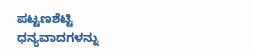ಪಟ್ಟಣಶೆಟ್ಟಿ ಧನ್ಯವಾದಗಳನ್ನು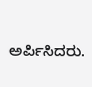ಅರ್ಪಿಸಿದರು.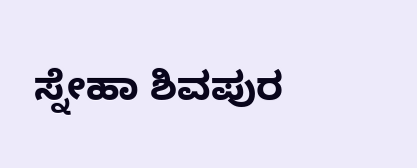ಸ್ನೇಹಾ ಶಿವಪುರ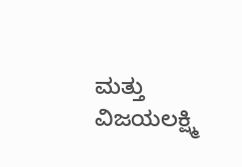ಮತ್ತು ವಿಜಯಲಕ್ಷ್ಮಿ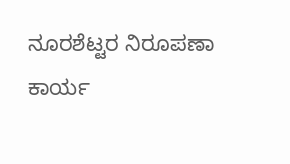ನೂರಶೆಟ್ಟರ ನಿರೂಪಣಾ ಕಾರ್ಯ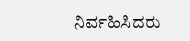ನಿರ್ವಹಿಸಿದರು